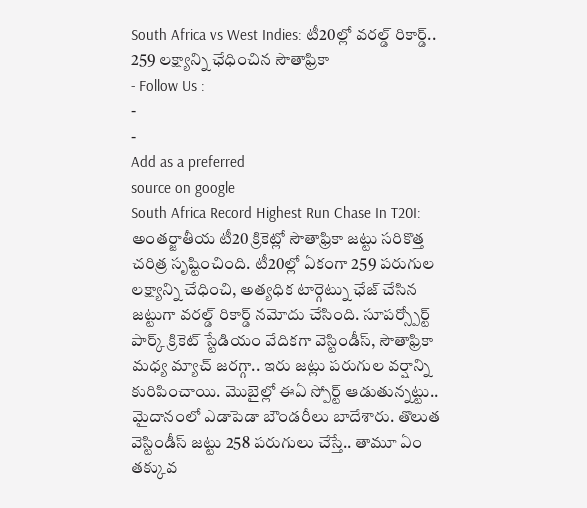South Africa vs West Indies: టీ20ల్లో వరల్డ్ రికార్డ్.. 259 లక్ష్యాన్ని ఛేధించిన సౌతాఫ్రికా
- Follow Us :
-
-
Add as a preferred
source on google
South Africa Record Highest Run Chase In T20I: అంతర్జాతీయ టీ20 క్రికెట్లో సౌతాఫ్రికా జట్టు సరికొత్త చరిత్ర సృష్టించింది. టీ20ల్లో ఏకంగా 259 పరుగుల లక్ష్యాన్ని చేధించి, అత్యధిక టార్గెట్ను ఛేజ్ చేసిన జట్టుగా వరల్డ్ రికార్డ్ నమోదు చేసింది. సూపర్స్పోర్ట్ పార్క్ క్రికెట్ స్టేడియం వేదికగా వెస్టిండీస్, సౌతాఫ్రికా మధ్య మ్యాచ్ జరగ్గా.. ఇరు జట్లు పరుగుల వర్షాన్ని కురిపించాయి. మొబైల్లో ఈఏ స్పోర్ట్ ఆడుతున్నట్టు.. మైదానంలో ఎడాపెడా బౌండరీలు బాదేశారు. తొలుత వెస్టిండీస్ జట్టు 258 పరుగులు చేస్తే.. తామూ ఏం తక్కువ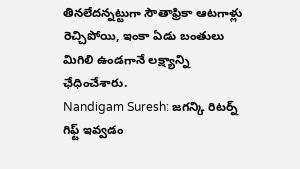తినలేదన్నట్టుగా సౌతాఫ్రికా ఆటగాళ్లు రెచ్చిపోయి, ఇంకా ఏడు బంతులు మిగిలి ఉండగానే లక్ష్యాన్ని ఛేధించేశారు.
Nandigam Suresh: జగన్కి రిటర్న్ గిఫ్ట్ ఇవ్వడం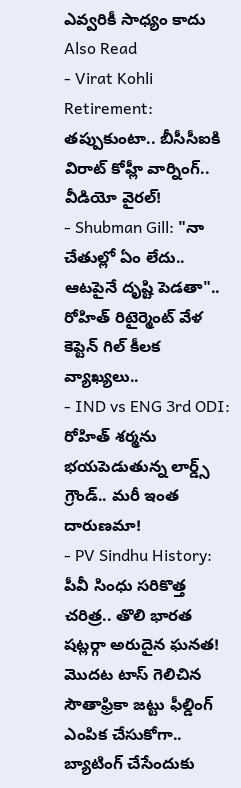ఎవ్వరికీ సాధ్యం కాదు
Also Read
- Virat Kohli Retirement: తప్పుకుంటా.. బీసీసీఐకి విరాట్ కోహ్లీ వార్నింగ్.. వీడియో వైరల్!
- Shubman Gill: "నా చేతుల్లో ఏం లేదు.. ఆటపైనే దృష్టి పెడతా".. రోహిత్ రిటైర్మెంట్ వేళ కెప్టెన్ గిల్ కీలక వ్యాఖ్యలు..
- IND vs ENG 3rd ODI: రోహిత్ శర్మను భయపెడుతున్న లార్డ్స్ గ్రౌండ్.. మరీ ఇంత దారుణమా!
- PV Sindhu History: పీవీ సింధు సరికొత్త చరిత్ర.. తొలి భారత షట్లర్గా అరుదైన ఘనత!
మొదట టాస్ గెలిచిన సౌతాఫ్రికా జట్టు ఫీల్డింగ్ ఎంపిక చేసుకోగా.. బ్యాటింగ్ చేసేందుకు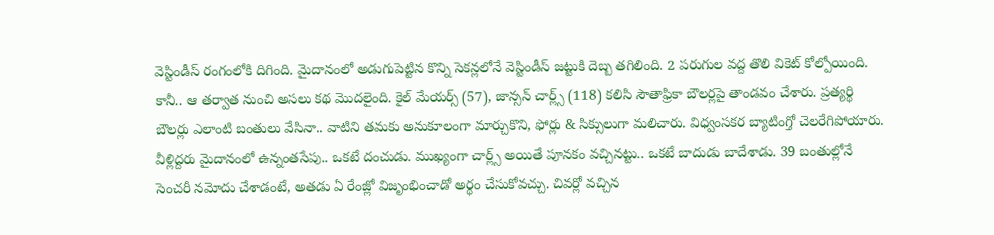వెస్టిండీస్ రంగంలోకి దిగింది. మైదానంలో అడుగుపెట్టిన కొన్ని సెకన్లలోనే వెస్టిండీస్ జట్టుకి దెబ్బ తగిలింది. 2 పరుగుల వద్ద తొలి వికెట్ కోల్పోయింది. కానీ.. ఆ తర్వాత నుంచి అసలు కథ మొదలైంది. కైల్ మేయర్స్ (57), జాన్సన్ చార్ల్స్ (118) కలిసి సౌతాఫ్రికా బౌలర్లపై తాండవం చేశారు. ప్రత్యర్థి బౌలర్లు ఎలాంటి బంతులు వేసినా.. వాటిని తమకు అనుకూలంగా మార్చుకొని, ఫోర్లు & సిక్సులుగా మలిచారు. విధ్వంసకర బ్యాటింగ్తో చెలరేగిపోయారు. వీళ్లిద్దరు మైదానంలో ఉన్నంతసేపు.. ఒకటే దంచుడు. ముఖ్యంగా చార్ల్స్ అయితే పూనకం వచ్చినట్టు.. ఒకటే బాదుడు బాదేశాడు. 39 బంతుల్లోనే సెంచరీ నమోదు చేశాడంటే, అతడు ఏ రేంజ్లో విజృంభించాడో అర్థం చేసుకోవచ్చు. చివర్లో వచ్చిన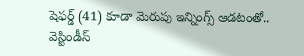షెఫర్డ్ (41) కూడా మెరుపు ఇన్నింగ్స్ ఆడటంతో.. వెస్టిండీస్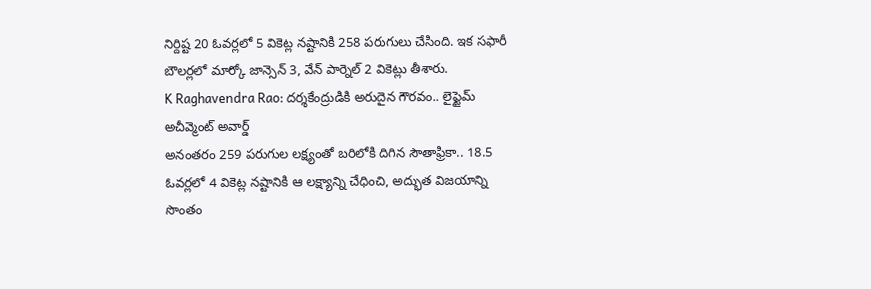నిర్దిష్ట 20 ఓవర్లలో 5 వికెట్ల నష్టానికి 258 పరుగులు చేసింది. ఇక సఫారీ బౌలర్లలో మార్కో జాన్సెన్ 3, వేన్ పార్నెల్ 2 వికెట్లు తీశారు.
K Raghavendra Rao: దర్శకేంద్రుడికి అరుదైన గౌరవం.. లైఫ్టైమ్ అచీవ్మెంట్ అవార్డ్
అనంతరం 259 పరుగుల లక్ష్యంతో బరిలోకి దిగిన సౌతాఫ్రికా.. 18.5 ఓవర్లలో 4 వికెట్ల నష్టానికి ఆ లక్ష్యాన్ని చేధించి, అద్భుత విజయాన్ని సొంతం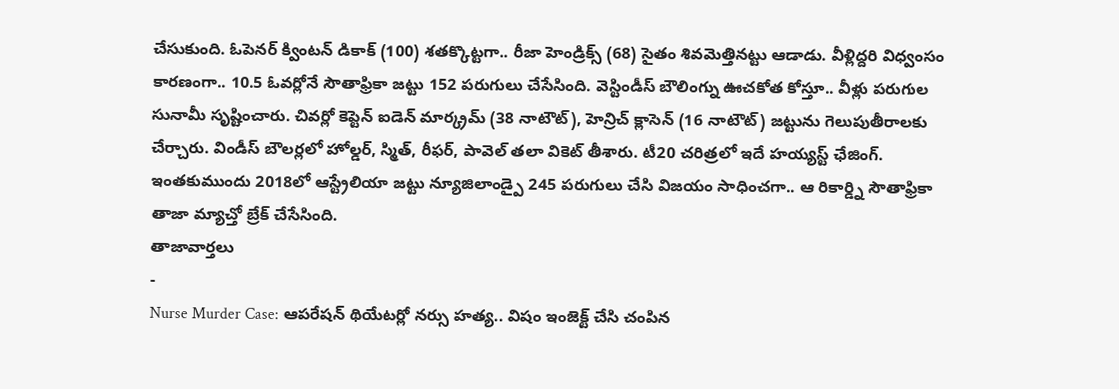చేసుకుంది. ఓపెనర్ క్వింటన్ డికాక్ (100) శతక్కొట్టగా.. రీజా హెండ్రిక్స్ (68) సైతం శివమెత్తినట్టు ఆడాడు. వీళ్లిద్దరి విధ్వంసం కారణంగా.. 10.5 ఓవర్లోనే సౌతాఫ్రికా జట్టు 152 పరుగులు చేసేసింది. వెస్టిండీస్ బౌలింగ్ను ఊచకోత కోస్తూ.. వీళ్లు పరుగుల సునామీ సృష్టించారు. చివర్లో కెప్టెన్ ఐడెన్ మార్క్రమ్ (38 నాటౌట్), హెన్రిచ్ క్లాసెన్ (16 నాటౌట్) జట్టును గెలుపుతీరాలకు చేర్చారు. విండీస్ బౌలర్లలో హోల్డర్, స్మిత్, రీఫర్, పావెల్ తలా వికెట్ తీశారు. టీ20 చరిత్రలో ఇదే హయ్యస్ట్ ఛేజింగ్. ఇంతకుముందు 2018లో ఆస్ట్రేలియా జట్టు న్యూజిలాండ్పై 245 పరుగులు చేసి విజయం సాధించగా.. ఆ రికార్డ్ని సౌతాఫ్రికా తాజా మ్యాచ్తో బ్రేక్ చేసేసింది.
తాజావార్తలు
-
Nurse Murder Case: ఆపరేషన్ థియేటర్లో నర్సు హత్య.. విషం ఇంజెక్ట్ చేసి చంపిన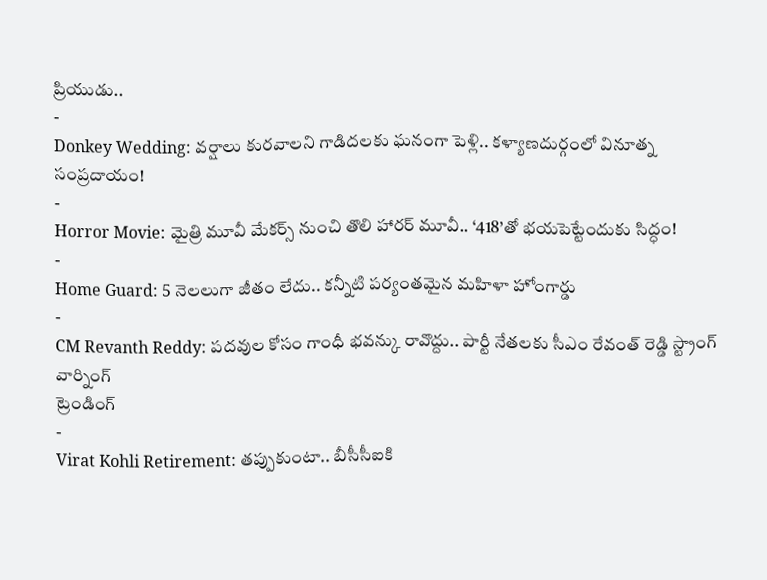ప్రియుడు..
-
Donkey Wedding: వర్షాలు కురవాలని గాడిదలకు ఘనంగా పెళ్లి.. కళ్యాణదుర్గంలో వినూత్న సంప్రదాయం!
-
Horror Movie: మైత్రి మూవీ మేకర్స్ నుంచి తొలి హారర్ మూవీ.. ‘418’తో భయపెట్టేందుకు సిద్ధం!
-
Home Guard: 5 నెలలుగా జీతం లేదు.. కన్నీటి పర్యంతమైన మహిళా హోంగార్డు
-
CM Revanth Reddy: పదవుల కోసం గాంధీ భవన్కు రావొద్దు.. పార్టీ నేతలకు సీఎం రేవంత్ రెడ్డి స్ట్రాంగ్ వార్నింగ్
ట్రెండింగ్
-
Virat Kohli Retirement: తప్పుకుంటా.. బీసీసీఐకి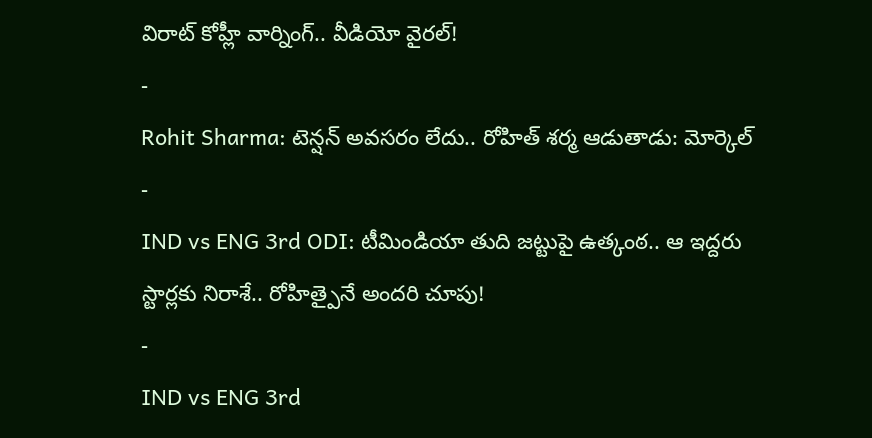విరాట్ కోహ్లీ వార్నింగ్.. వీడియో వైరల్!
-
Rohit Sharma: టెన్షన్ అవసరం లేదు.. రోహిత్ శర్మ ఆడుతాడు: మోర్కెల్
-
IND vs ENG 3rd ODI: టీమిండియా తుది జట్టుపై ఉత్కంఠ.. ఆ ఇద్దరు స్టార్లకు నిరాశే.. రోహిత్పైనే అందరి చూపు!
-
IND vs ENG 3rd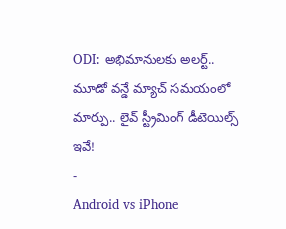ODI: అభిమానులకు అలర్ట్.. మూడో వన్డే మ్యాచ్ సమయంలో మార్పు.. లైవ్ స్ట్రీమింగ్ డీటెయిల్స్ ఇవే!
-
Android vs iPhone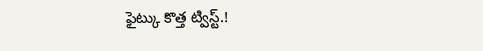ఫైట్కు కొత్త ట్విస్ట్.!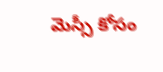మెస్సీ కోసం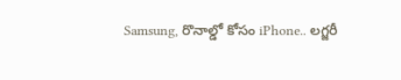Samsung, రొనాల్డో కోసం iPhone.. లగ్జరీ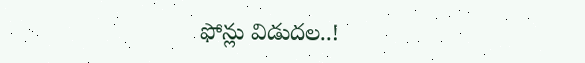ఫోన్లు విడుదల..!